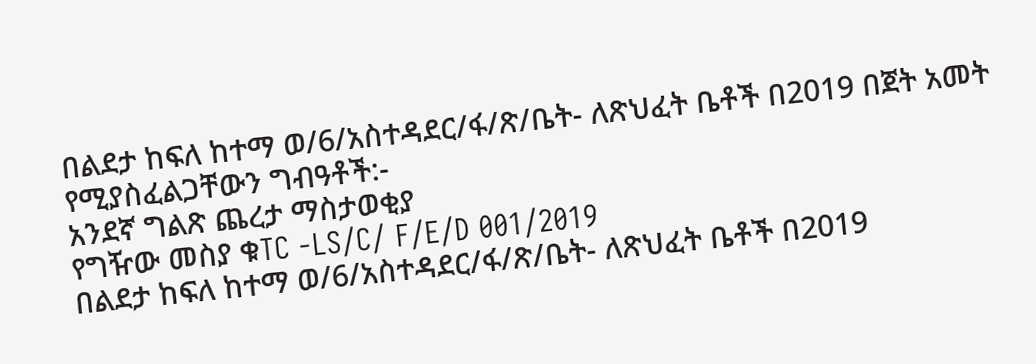በልደታ ከፍለ ከተማ ወ/6/አስተዳደር/ፋ/ጽ/ቤት- ለጽህፈት ቤቶች በ2019 በጀት አመት የሚያስፈልጋቸውን ግብዓቶች:-
አንደኛ ግልጽ ጨረታ ማስታወቂያ
የግዥው መስያ ቁTC -LS/C/ F/E/D 001/2019
በልደታ ከፍለ ከተማ ወ/6/አስተዳደር/ፋ/ጽ/ቤት- ለጽህፈት ቤቶች በ2019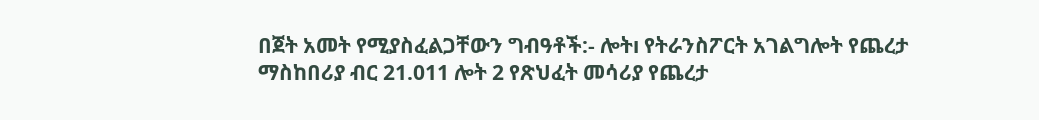በጀት አመት የሚያስፈልጋቸውን ግብዓቶች:- ሎትı የትራንስፖርት አገልግሎት የጨረታ ማስከበሪያ ብር 21.011 ሎት 2 የጽህፈት መሳሪያ የጨረታ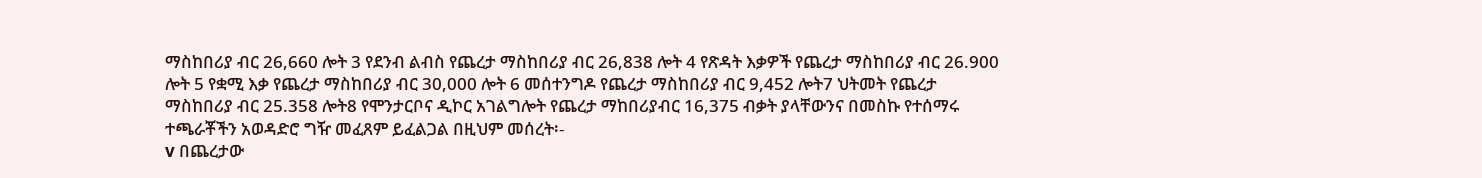ማስከበሪያ ብር 26,660 ሎት 3 የደንብ ልብስ የጨረታ ማስከበሪያ ብር 26,838 ሎት 4 የጽዳት እቃዎች የጨረታ ማስከበሪያ ብር 26.900 ሎት 5 የቋሚ እቃ የጨረታ ማስከበሪያ ብር 30,000 ሎት 6 መሰተንግዶ የጨረታ ማስከበሪያ ብር 9,452 ሎት7 ህትመት የጨረታ ማስከበሪያ ብር 25.358 ሎት8 የሞንታርቦና ዲኮር አገልግሎት የጨረታ ማከበሪያብር 16,375 ብቃት ያላቸውንና በመስኩ የተሰማሩ ተጫራቾችን አወዳድሮ ግዥ መፈጸም ይፈልጋል በዚህም መሰረት፡-
v በጨረታው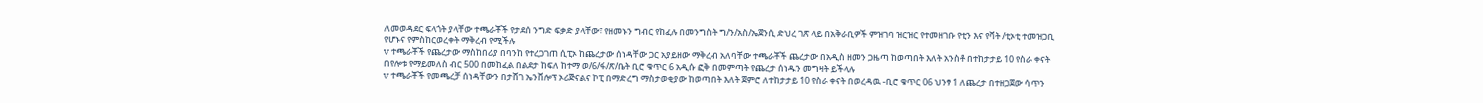ለመወዳደር ፍላጎት ያላቸው ተጫራቾች የታደሰ ንግድ ፍቃድ ያላቸው፣ የዘመኑን ግብር የከፈሉ በመንግስት ግ/ን/አስ/ኤጀንሲ ድህረ ገጽ ላይ በአቅራቢዎች ምዝገባ ዝርዝር የተመዘገቡ የቲን እና የቫት /ቲኦቲ ተመዝጋቢ የሆኑና የምስከርወረቀት ማቅረብ የሚችሉ
v ተጫራቾች የጨረታው ማስከበሪያ በባንከ የተረጋገጠ ሲፒኦ ከጨረታው ሰነዳቸው ጋር አያይዘው ማቅረብ አለባቸው ተጫራቾች ጨረታው በአዲስ ዘመን ጋዜጣ ከወጣበት እለት አንስቶ በተከታታይ 10 የስራ ቀናት በየሎቱ የማይመለስ ብር 500 በመከፈል በልደታ ከፍለ ከተማ ወ/6/ፋ/ጽ/ቤት ቢሮ ቁጥር 6 አዲሱ ፎቅ በመምጣት የጨረታ ሰነዱን መግዛት ይችላሉ
v ተጫራቾች የመጫረቻ ሰነዳቸውን በታሸገ ኤንቨሎፕ ኦሪጅናልና ኮፒ በማድረግ ማስታወቂያው ከወጣበት እለት ጀምሮ ለተከታታይ 10 የስራ ቀናት በወረዳዉ -ቢሮ ቁጥር 06 ህንፃ 1 ለጨረታ በተዘጋጀው ሳጥን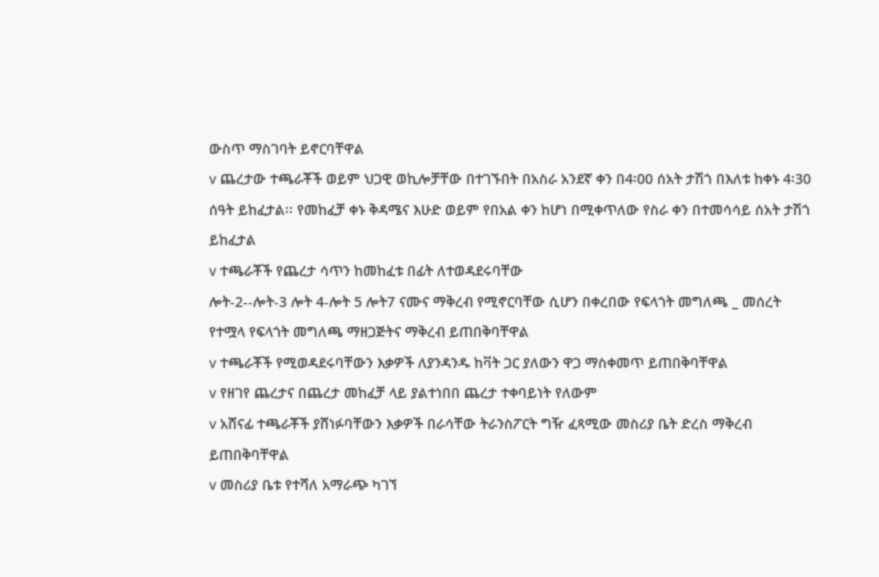ውስጥ ማስገባት ይኖርባቸዋል
v ጨረታው ተጫራቾች ወይም ህጋዊ ወኪሎቻቸው በተገኙበት በአስራ አንደኛ ቀን በ4፡00 ሰአት ታሽጎ በእለቱ ከቀኑ 4፡30 ሰዓት ይከፈታል፡፡ የመከፈቻ ቀኑ ቅዳሜና እሁድ ወይም የበአል ቀን ከሆነ በሚቀጥለው የስራ ቀን በተመሳሳይ ሰአት ታሽጎ ይከፈታል
v ተጫራቾች የጨረታ ሳጥን ከመከፈቱ በፊት ለተወዳደሩባቸው
ሎት-2--ሎት-3 ሎት 4-ሎት 5 ሎት7 ናሙና ማቅረብ የሚኖርባቸው ሲሆን በቀረበው የፍላጎት መግለጫ _ መሰረት የተሟላ የፍላጎት መግለጫ ማዘጋጅትና ማቅረብ ይጠበቅባቸዋል
v ተጫራቾች የሚወዳደሩባቸውን እቃዎች ለያንዳንዱ ከቫት ጋር ያለውን ዋጋ ማስቀመጥ ይጠበቅባቸዋል
v የዘገየ ጨረታና በጨረታ መከፈቻ ላይ ያልተነበበ ጨረታ ተቀባይነት የለውም
v አሸናፊ ተጫራቾች ያሸነፉባቸውን እቃዎች በራሳቸው ትራንስፖርት ግዥ ፈጻሚው መስሪያ ቤት ድረስ ማቅረብ ይጠበቅባቸዋል
v መስሪያ ቤቱ የተሻለ አማራጭ ካገኘ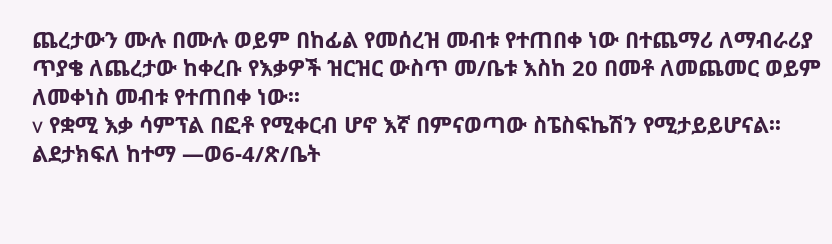ጨረታውን ሙሉ በሙሉ ወይም በከፊል የመሰረዝ መብቱ የተጠበቀ ነው በተጨማሪ ለማብራሪያ ጥያቄ ለጨረታው ከቀረቡ የእቃዎች ዝርዝር ውስጥ መ/ቤቱ እስከ 20 በመቶ ለመጨመር ወይም ለመቀነስ መብቱ የተጠበቀ ነው፡፡
v የቋሚ እቃ ሳምፕል በፎቶ የሚቀርብ ሆኖ እኛ በምናወጣው ስፔስፍኬሽን የሚታይይሆናል፡፡
ልደታክፍለ ከተማ —ወ6-4/ጽ/ቤት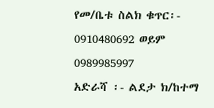የመ/ቤቱ ስልክ ቁጥር፡- 0910480692 ወይም 0989985997
አድራሻ ፡- ልደታ ክ/ከተማ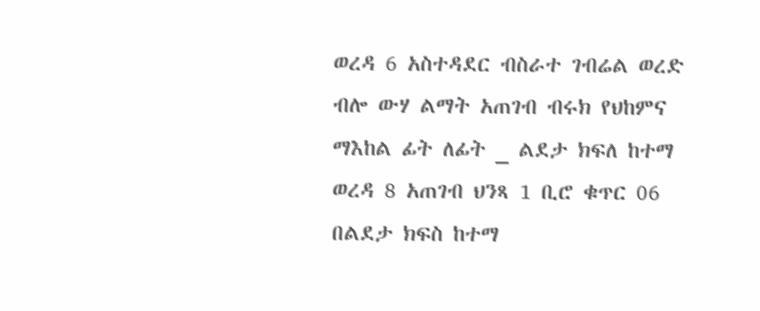ወረዳ 6 አስተዳደር ብስራተ ገብሬል ወረድ ብሎ ውሃ ልማት አጠገብ ብሩክ የህከምና ማእከል ፊት ለፊት _ ልደታ ክፍለ ከተማ ወረዳ 8 አጠገብ ህንጻ 1 ቢሮ ቁጥር 06
በልደታ ክፍስ ከተማ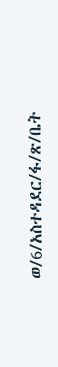ወ/6/አስተዳደር/ፋ/ጽ/ቤት